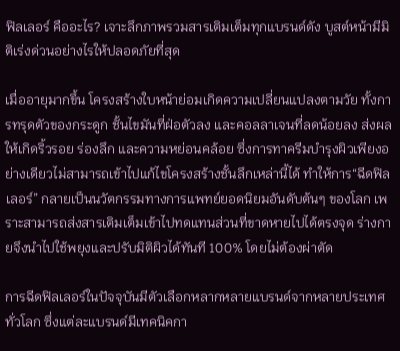ฟิลเลอร์ คืออะไร? เจาะลึกภาพรวมสารเติมเต็มทุกแบรนด์ดัง บูสต์หน้ามีมิติเร่งด่วนอย่างไรให้ปลอดภัยที่สุด

เมื่ออายุมากขึ้น โครงสร้างใบหน้าย่อมเกิดความเปลี่ยนแปลงตามวัย ทั้งการทรุดตัวของกระดูก ชั้นไขมันที่ฝ่อตัวลง และคอลลาเจนที่ลดน้อยลง ส่งผลให้เกิดริ้วรอย ร่องลึก และความหย่อนคล้อย ซึ่งการทาครีมบำรุงผิวเพียงอย่างเดียวไม่สามารถเข้าไปแก้ไขโครงสร้างชั้นลึกเหล่านี้ได้ ทำให้การ“ฉีดฟิลเลอร์” กลายเป็นนวัตกรรมทางการแพทย์ยอดนิยมอันดับต้นๆ ของโลก เพราะสามารถส่งสารเติมเต็มเข้าไปทดแทนส่วนที่ขาดหายไปได้ตรงจุด ร่างกายจึงนำไปใช้พยุงและปรับมิติผิวได้ทันที 100% โดยไม่ต้องผ่าตัด

การฉีดฟิลเลอร์ในปัจจุบันมีตัวเลือกหลากหลายแบรนด์จากหลายประเทศทั่วโลก ซึ่งแต่ละแบรนด์มีเทคนิคกา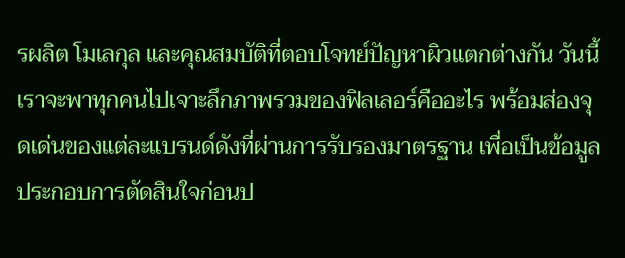รผลิต โมเลกุล และคุณสมบัติที่ตอบโจทย์ปัญหาผิวแตกต่างกัน วันนี้เราจะพาทุกคนไปเจาะลึกภาพรวมของฟิลเลอร์คืออะไร พร้อมส่องจุดเด่นของแต่ละแบรนด์ดังที่ผ่านการรับรองมาตรฐาน เพื่อเป็นข้อมูลประกอบการตัดสินใจก่อนป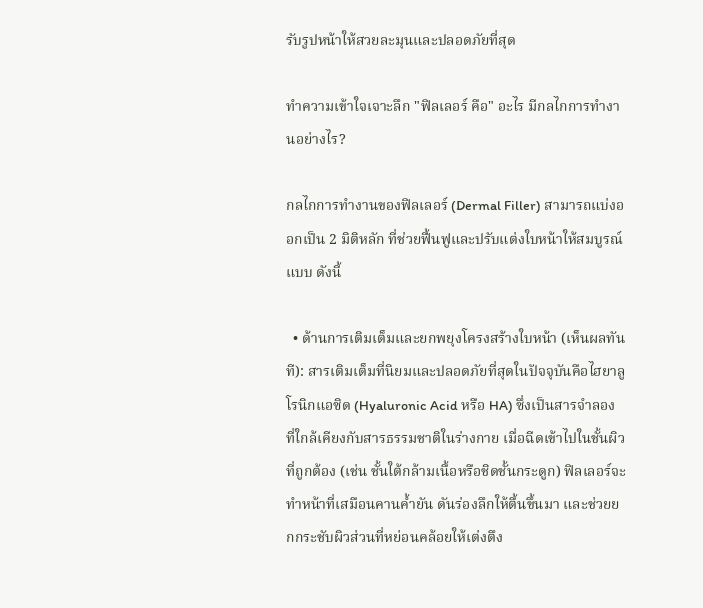รับรูปหน้าให้สวยละมุนและปลอดภัยที่สุด

ทำความเข้าใจเจาะลึก "ฟิลเลอร์ คือ" อะไร มีกลไกการทำงานอย่างไร?

กลไกการทำงานของฟิลเลอร์ (Dermal Filler) สามารถแบ่งออกเป็น 2 มิติหลัก ที่ช่วยฟื้นฟูและปรับแต่งใบหน้าให้สมบูรณ์แบบ ดังนี้

  • ด้านการเติมเต็มและยกพยุงโครงสร้างใบหน้า (เห็นผลทันที): สารเติมเต็มที่นิยมและปลอดภัยที่สุดในปัจจุบันคือไฮยาลูโรนิกแอซิด (Hyaluronic Acid หรือ HA) ซึ่งเป็นสารจำลองที่ใกล้เคียงกับสารธรรมชาติในร่างกาย เมื่อฉีดเข้าไปในชั้นผิวที่ถูกต้อง (เช่น ชั้นใต้กล้ามเนื้อหรือชิดชั้นกระดูก) ฟิลเลอร์จะทำหน้าที่เสมือนคานค้ำยัน ดันร่องลึกให้ตื้นขึ้นมา และช่วยยกกระชับผิวส่วนที่หย่อนคล้อยให้เต่งตึง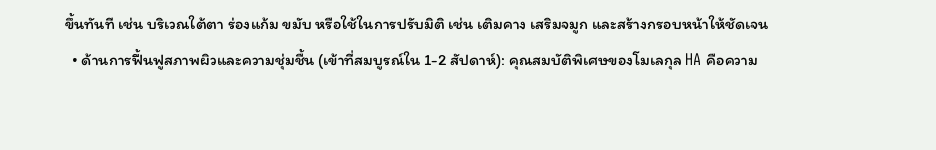ขึ้นทันที เช่น บริเวณใต้ตา ร่องแก้ม ขมับ หรือใช้ในการปรับมิติ เช่น เติมคาง เสริมจมูก และสร้างกรอบหน้าให้ชัดเจน
  • ด้านการฟื้นฟูสภาพผิวและความชุ่มชื้น (เข้าที่สมบูรณ์ใน 1-2 สัปดาห์): คุณสมบัติพิเศษของโมเลกุล HA คือความ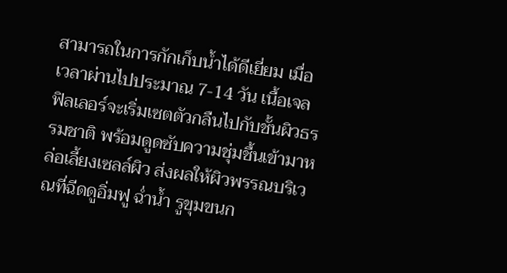สามารถในการกักเก็บน้ำได้ดีเยี่ยม เมื่อเวลาผ่านไปประมาณ 7-14 วัน เนื้อเจลฟิลเลอร์จะเริ่มเซตตัวกลืนไปกับชั้นผิวธรรมชาติ พร้อมดูดซับความชุ่มชื้นเข้ามาหล่อเลี้ยงเซลล์ผิว ส่งผลให้ผิวพรรณบริเวณที่ฉีดดูอิ่มฟู ฉ่ำน้ำ รูขุมขนก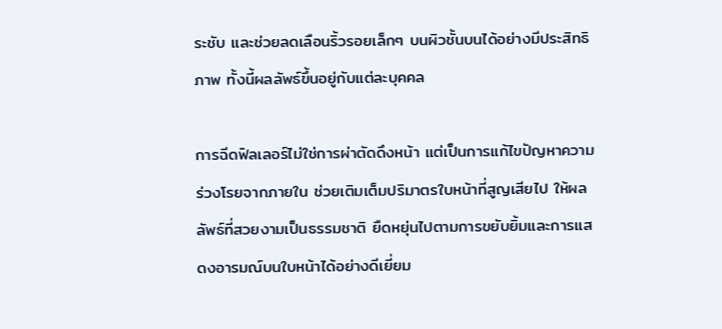ระชับ และช่วยลดเลือนริ้วรอยเล็กๆ บนผิวชั้นบนได้อย่างมีประสิทธิภาพ ทั้งนี้ผลลัพธ์ขึ้นอยู่กับแต่ละบุคคล

การฉีดฟิลเลอร์ไม่ใช่การผ่าตัดดึงหน้า แต่เป็นการแก้ไขปัญหาความร่วงโรยจากภายใน ช่วยเติมเต็มปริมาตรใบหน้าที่สูญเสียไป ให้ผลลัพธ์ที่สวยงามเป็นธรรมชาติ ยืดหยุ่นไปตามการขยับยิ้มและการแสดงอารมณ์บนใบหน้าได้อย่างดีเยี่ยม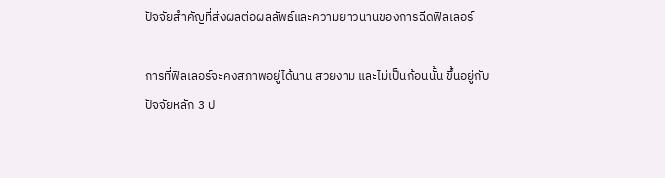ปัจจัยสำคัญที่ส่งผลต่อผลลัพธ์และความยาวนานของการฉีดฟิลเลอร์

การที่ฟิลเลอร์จะคงสภาพอยู่ได้นาน สวยงาม และไม่เป็นก้อนนั้น ขึ้นอยู่กับปัจจัยหลัก 3 ป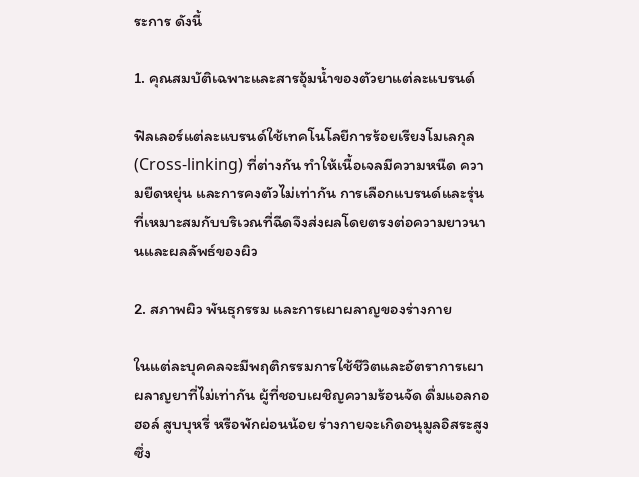ระการ ดังนี้

1. คุณสมบัติเฉพาะและสารอุ้มน้ำของตัวยาแต่ละแบรนด์

ฟิลเลอร์แต่ละแบรนด์ใช้เทคโนโลยีการร้อยเรียงโมเลกุล (Cross-linking) ที่ต่างกัน ทำให้เนื้อเจลมีความหนืด ความยืดหยุ่น และการคงตัวไม่เท่ากัน การเลือกแบรนด์และรุ่นที่เหมาะสมกับบริเวณที่ฉีดจึงส่งผลโดยตรงต่อความยาวนานและผลลัพธ์ของผิว

2. สภาพผิว พันธุกรรม และการเผาผลาญของร่างกาย

ในแต่ละบุคคลจะมีพฤติกรรมการใช้ชีวิตและอัตราการเผาผลาญยาที่ไม่เท่ากัน ผู้ที่ชอบเผชิญความร้อนจัด ดื่มแอลกอฮอล์ สูบบุหรี่ หรือพักผ่อนน้อย ร่างกายจะเกิดอนุมูลอิสระสูง ซึ่ง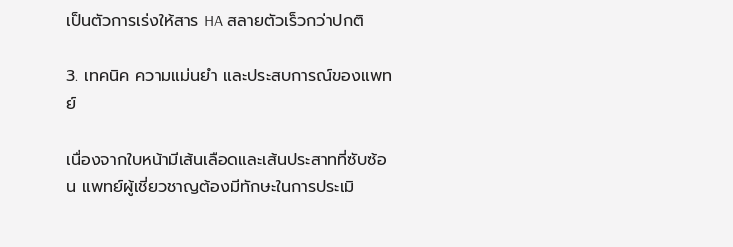เป็นตัวการเร่งให้สาร HA สลายตัวเร็วกว่าปกติ

3. เทคนิค ความแม่นยำ และประสบการณ์ของแพทย์

เนื่องจากใบหน้ามีเส้นเลือดและเส้นประสาทที่ซับซ้อน แพทย์ผู้เชี่ยวชาญต้องมีทักษะในการประเมิ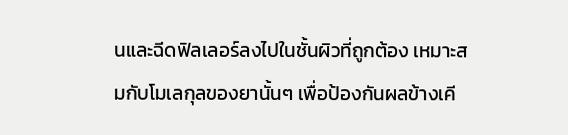นและฉีดฟิลเลอร์ลงไปในชั้นผิวที่ถูกต้อง เหมาะสมกับโมเลกุลของยานั้นๆ เพื่อป้องกันผลข้างเคี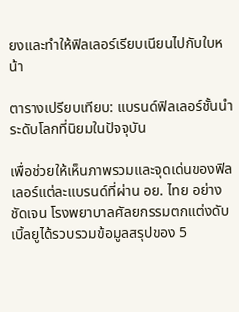ยงและทำให้ฟิลเลอร์เรียบเนียนไปกับใบหน้า

ตารางเปรียบเทียบ: แบรนด์ฟิลเลอร์ชั้นนำระดับโลกที่นิยมในปัจจุบัน

เพื่อช่วยให้เห็นภาพรวมและจุดเด่นของฟิลเลอร์แต่ละแบรนด์ที่ผ่าน อย. ไทย อย่างชัดเจน โรงพยาบาลศัลยกรรมตกแต่งดับเบิ้ลยูได้รวบรวมข้อมูลสรุปของ 5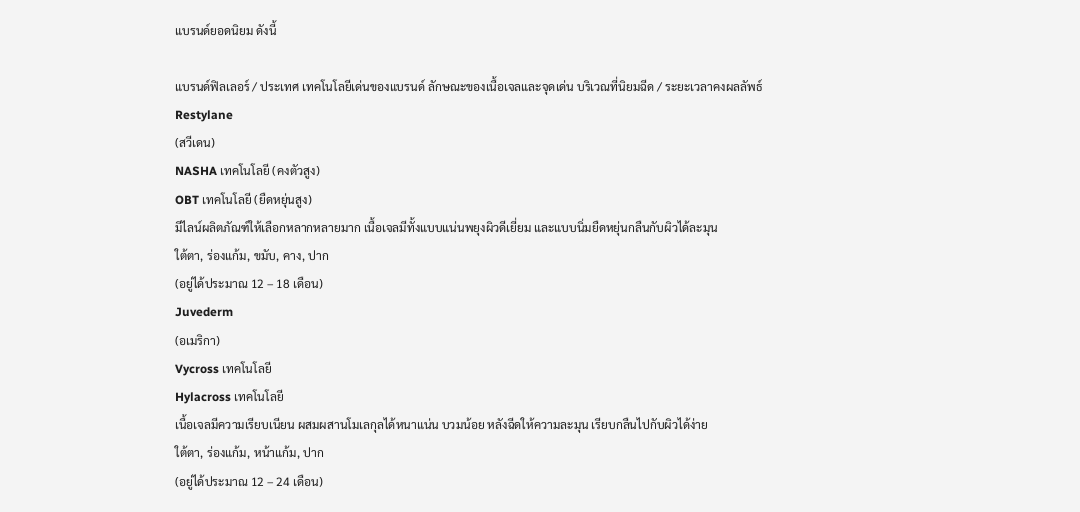แบรนด์ยอดนิยม ดังนี้

แบรนด์ฟิลเลอร์ / ประเทศ เทคโนโลยีเด่นของแบรนด์ ลักษณะของเนื้อเจลและจุดเด่น บริเวณที่นิยมฉีด / ระยะเวลาคงผลลัพธ์
Restylane
(สวีเดน)
NASHA เทคโนโลยี (คงตัวสูง)
OBT เทคโนโลยี (ยืดหยุ่นสูง)
มีไลน์ผลิตภัณฑ์ให้เลือกหลากหลายมาก เนื้อเจลมีทั้งแบบแน่นพยุงผิวดีเยี่ยม และแบบนิ่มยืดหยุ่นกลืนกับผิวได้ละมุน
ใต้ตา, ร่องแก้ม, ขมับ, คาง, ปาก
(อยู่ได้ประมาณ 12 – 18 เดือน)
Juvederm
(อเมริกา)
Vycross เทคโนโลยี
Hylacross เทคโนโลยี
เนื้อเจลมีความเรียบเนียน ผสมผสานโมเลกุลได้หนาแน่น บวมน้อย หลังฉีดให้ความละมุน เรียบกลืนไปกับผิวได้ง่าย
ใต้ตา, ร่องแก้ม, หน้าแก้ม, ปาก
(อยู่ได้ประมาณ 12 – 24 เดือน)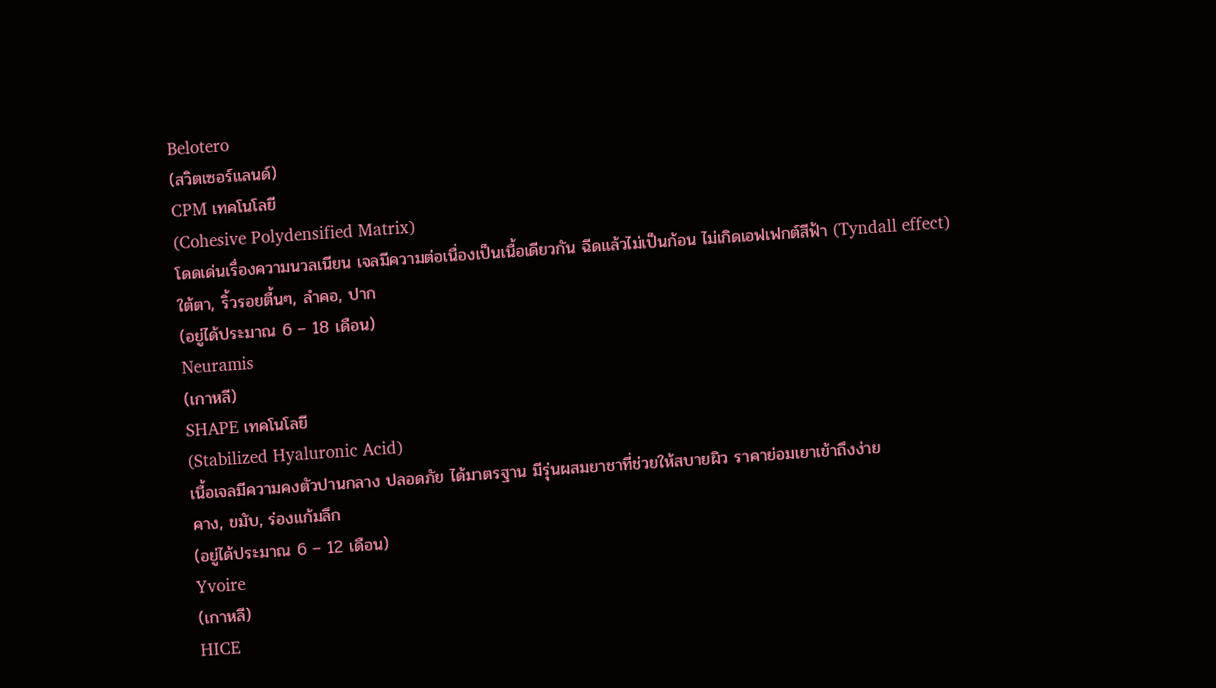Belotero
(สวิตเซอร์แลนด์)
CPM เทคโนโลยี
(Cohesive Polydensified Matrix)
โดดเด่นเรื่องความนวลเนียน เจลมีความต่อเนื่องเป็นเนื้อเดียวกัน ฉีดแล้วไม่เป็นก้อน ไม่เกิดเอฟเฟกต์สีฟ้า (Tyndall effect)
ใต้ตา, ริ้วรอยตื้นๆ, ลำคอ, ปาก
(อยู่ได้ประมาณ 6 – 18 เดือน)
Neuramis
(เกาหลี)
SHAPE เทคโนโลยี
(Stabilized Hyaluronic Acid)
เนื้อเจลมีความคงตัวปานกลาง ปลอดภัย ได้มาตรฐาน มีรุ่นผสมยาชาที่ช่วยให้สบายผิว ราคาย่อมเยาเข้าถึงง่าย
คาง, ขมับ, ร่องแก้มลึก
(อยู่ได้ประมาณ 6 – 12 เดือน)
Yvoire
(เกาหลี)
HICE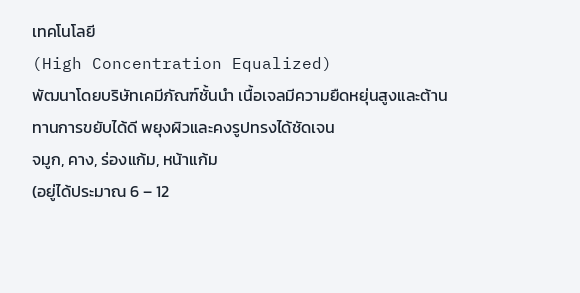เทคโนโลยี
(High Concentration Equalized)
พัฒนาโดยบริษัทเคมีภัณฑ์ชั้นนำ เนื้อเจลมีความยืดหยุ่นสูงและต้านทานการขยับได้ดี พยุงผิวและคงรูปทรงได้ชัดเจน
จมูก, คาง, ร่องแก้ม, หน้าแก้ม
(อยู่ได้ประมาณ 6 – 12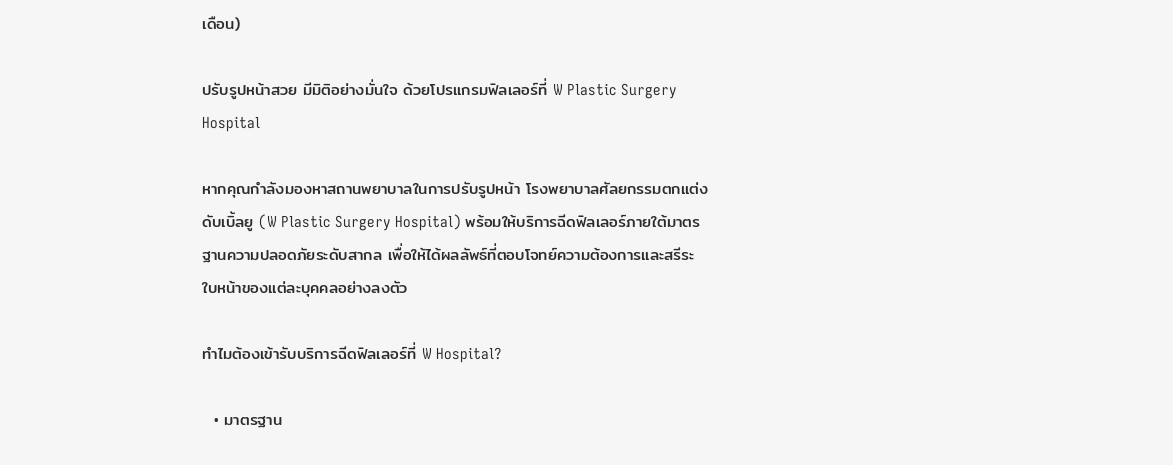เดือน)

ปรับรูปหน้าสวย มีมิติอย่างมั่นใจ ด้วยโปรแกรมฟิลเลอร์ที่ W Plastic Surgery Hospital

หากคุณกำลังมองหาสถานพยาบาลในการปรับรูปหน้า โรงพยาบาลศัลยกรรมตกแต่งดับเบิ้ลยู (W Plastic Surgery Hospital) พร้อมให้บริการฉีดฟิลเลอร์ภายใต้มาตรฐานความปลอดภัยระดับสากล เพื่อให้ได้ผลลัพธ์ที่ตอบโจทย์ความต้องการและสรีระใบหน้าของแต่ละบุคคลอย่างลงตัว

ทำไมต้องเข้ารับบริการฉีดฟิลเลอร์ที่ W Hospital?

  • มาตรฐาน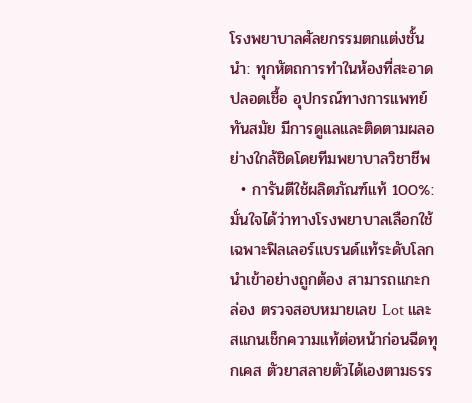โรงพยาบาลศัลยกรรมตกแต่งชั้นนำ: ทุกหัตถการทำในห้องที่สะอาด ปลอดเชื้อ อุปกรณ์ทางการแพทย์ทันสมัย มีการดูแลและติดตามผลอย่างใกล้ชิดโดยทีมพยาบาลวิชาชีพ
  • การันตีใช้ผลิตภัณฑ์แท้ 100%: มั่นใจได้ว่าทางโรงพยาบาลเลือกใช้เฉพาะฟิลเลอร์แบรนด์แท้ระดับโลก นำเข้าอย่างถูกต้อง สามารถแกะกล่อง ตรวจสอบหมายเลข Lot และสแกนเช็กความแท้ต่อหน้าก่อนฉีดทุกเคส ตัวยาสลายตัวได้เองตามธรร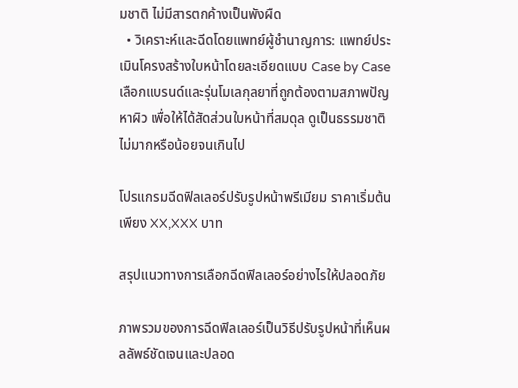มชาติ ไม่มีสารตกค้างเป็นพังผืด
  • วิเคราะห์และฉีดโดยแพทย์ผู้ชำนาญการ: แพทย์ประเมินโครงสร้างใบหน้าโดยละเอียดแบบ Case by Case เลือกแบรนด์และรุ่นโมเลกุลยาที่ถูกต้องตามสภาพปัญหาผิว เพื่อให้ได้สัดส่วนใบหน้าที่สมดุล ดูเป็นธรรมชาติ ไม่มากหรือน้อยจนเกินไป

โปรแกรมฉีดฟิลเลอร์ปรับรูปหน้าพรีเมียม ราคาเริ่มต้นเพียง XX,XXX บาท

สรุปแนวทางการเลือกฉีดฟิลเลอร์อย่างไรให้ปลอดภัย

ภาพรวมของการฉีดฟิลเลอร์เป็นวิธีปรับรูปหน้าที่เห็นผลลัพธ์ชัดเจนและปลอด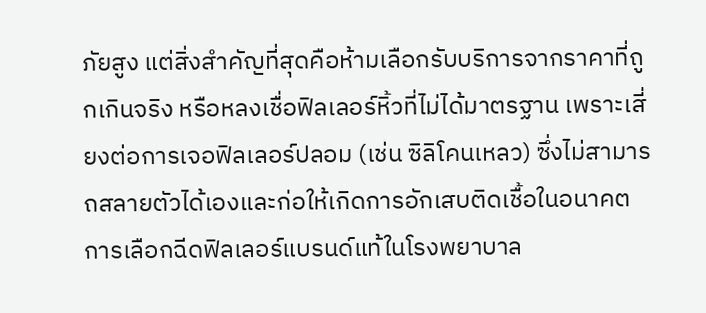ภัยสูง แต่สิ่งสำคัญที่สุดคือห้ามเลือกรับบริการจากราคาที่ถูกเกินจริง หรือหลงเชื่อฟิลเลอร์หิ้วที่ไม่ได้มาตรฐาน เพราะเสี่ยงต่อการเจอฟิลเลอร์ปลอม (เช่น ซิลิโคนเหลว) ซึ่งไม่สามารถสลายตัวได้เองและก่อให้เกิดการอักเสบติดเชื้อในอนาคต การเลือกฉีดฟิลเลอร์แบรนด์แท้ในโรงพยาบาล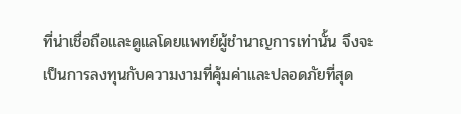ที่น่าเชื่อถือและดูแลโดยแพทย์ผู้ชำนาญการเท่านั้น จึงจะเป็นการลงทุนกับความงามที่คุ้มค่าและปลอดภัยที่สุด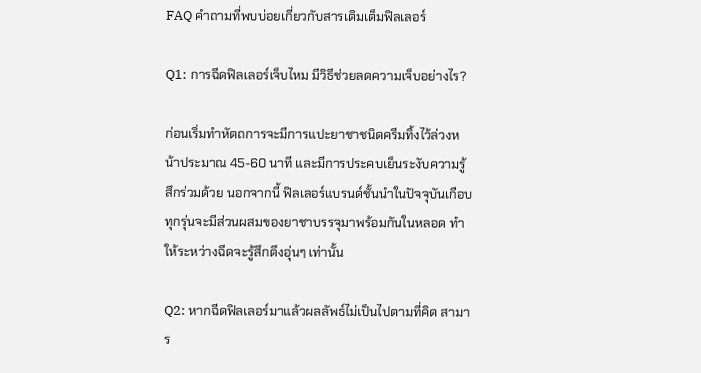FAQ คำถามที่พบบ่อยเกี่ยวกับสารเติมเต็มฟิลเลอร์

Q1: การฉีดฟิลเลอร์เจ็บไหม มีวิธีช่วยลดความเจ็บอย่างไร?

ก่อนเริ่มทำหัตถการจะมีการแปะยาชาชนิดครีมทิ้งไว้ล่วงหน้าประมาณ 45-60 นาที และมีการประคบเย็นระงับความรู้สึกร่วมด้วย นอกจากนี้ ฟิลเลอร์แบรนด์ชั้นนำในปัจจุบันเกือบทุกรุ่นจะมีส่วนผสมของยาชาบรรจุมาพร้อมกันในหลอด ทำให้ระหว่างฉีดจะรู้สึกตึงอุ่นๆ เท่านั้น

Q2: หากฉีดฟิลเลอร์มาแล้วผลลัพธ์ไม่เป็นไปตามที่คิด สามาร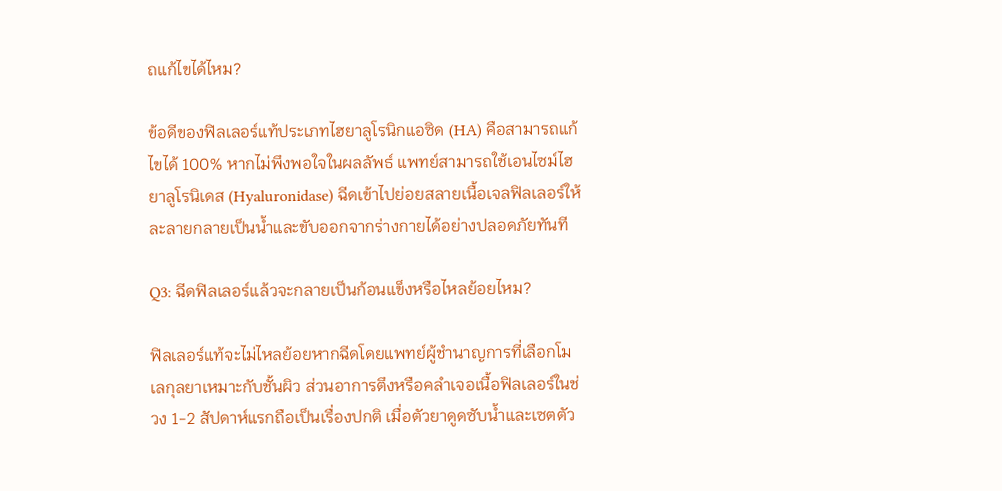ถแก้ไขได้ไหม?

ข้อดีของฟิลเลอร์แท้ประเภทไฮยาลูโรนิกแอซิด (HA) คือสามารถแก้ไขได้ 100% หากไม่พึงพอใจในผลลัพธ์ แพทย์สามารถใช้เอนไซม์ไฮยาลูโรนิเดส (Hyaluronidase) ฉีดเข้าไปย่อยสลายเนื้อเจลฟิลเลอร์ให้ละลายกลายเป็นน้ำและขับออกจากร่างกายได้อย่างปลอดภัยทันที

Q3: ฉีดฟิลเลอร์แล้วจะกลายเป็นก้อนแข็งหรือไหลย้อยไหม?

ฟิลเลอร์แท้จะไม่ไหลย้อยหากฉีดโดยแพทย์ผู้ชำนาญการที่เลือกโมเลกุลยาเหมาะกับชั้นผิว ส่วนอาการตึงหรือคลำเจอเนื้อฟิลเลอร์ในช่วง 1-2 สัปดาห์แรกถือเป็นเรื่องปกติ เมื่อตัวยาดูดซับน้ำและเซตตัว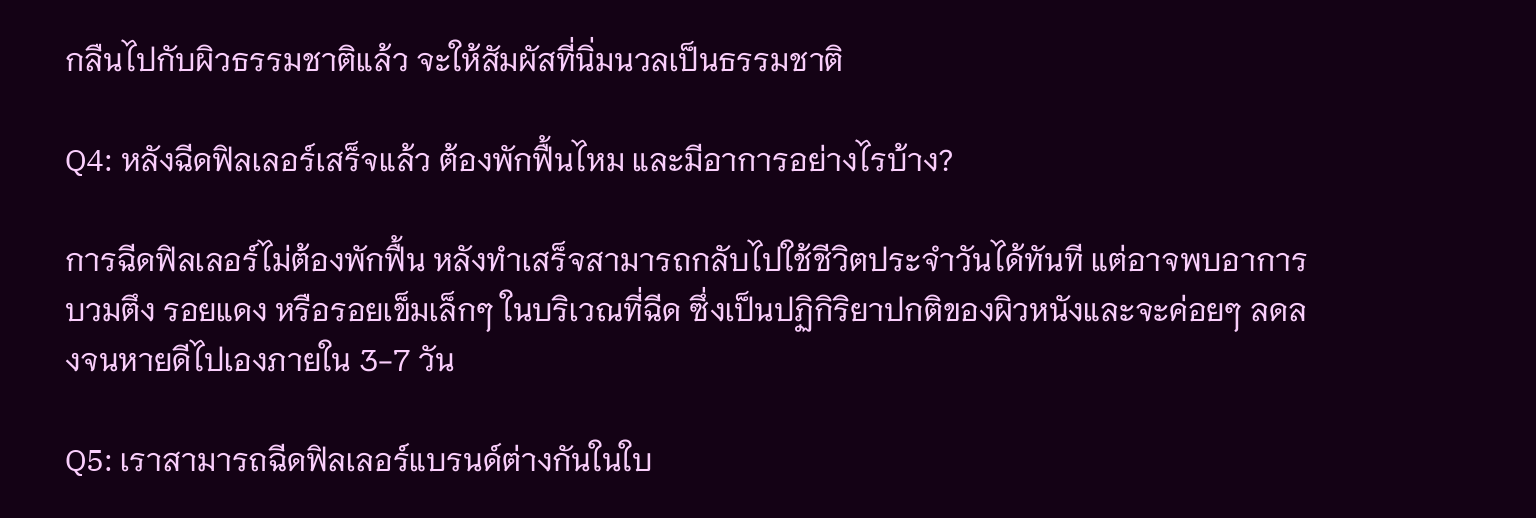กลืนไปกับผิวธรรมชาติแล้ว จะให้สัมผัสที่นิ่มนวลเป็นธรรมชาติ

Q4: หลังฉีดฟิลเลอร์เสร็จแล้ว ต้องพักฟื้นไหม และมีอาการอย่างไรบ้าง?

การฉีดฟิลเลอร์ไม่ต้องพักฟื้น หลังทำเสร็จสามารถกลับไปใช้ชีวิตประจำวันได้ทันที แต่อาจพบอาการบวมตึง รอยแดง หรือรอยเข็มเล็กๆ ในบริเวณที่ฉีด ซึ่งเป็นปฏิกิริยาปกติของผิวหนังและจะค่อยๆ ลดลงจนหายดีไปเองภายใน 3-7 วัน

Q5: เราสามารถฉีดฟิลเลอร์แบรนด์ต่างกันในใบ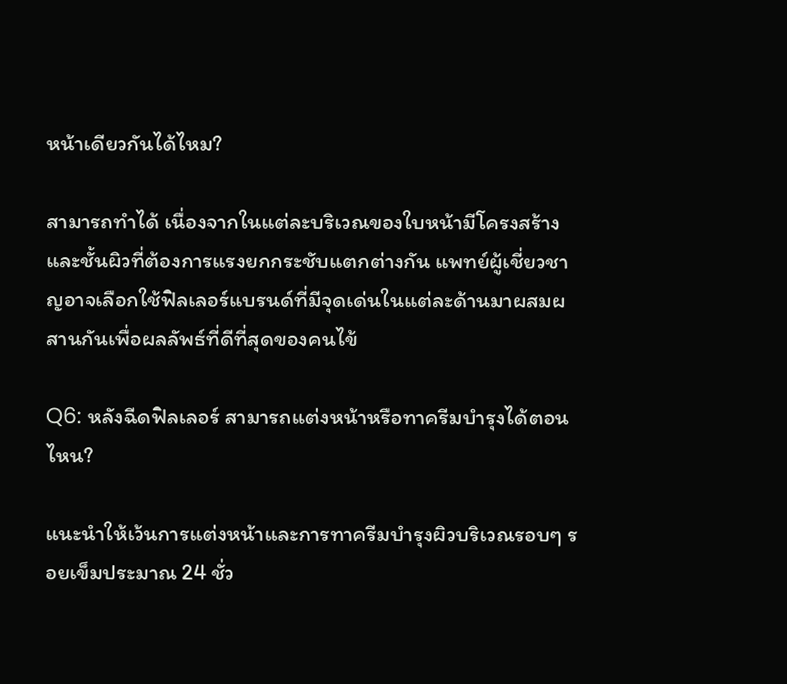หน้าเดียวกันได้ไหม?

สามารถทำได้ เนื่องจากในแต่ละบริเวณของใบหน้ามีโครงสร้างและชั้นผิวที่ต้องการแรงยกกระชับแตกต่างกัน แพทย์ผู้เชี่ยวชาญอาจเลือกใช้ฟิลเลอร์แบรนด์ที่มีจุดเด่นในแต่ละด้านมาผสมผสานกันเพื่อผลลัพธ์ที่ดีที่สุดของคนไข้

Q6: หลังฉีดฟิลเลอร์ สามารถแต่งหน้าหรือทาครีมบำรุงได้ตอนไหน?

แนะนำให้เว้นการแต่งหน้าและการทาครีมบำรุงผิวบริเวณรอบๆ รอยเข็มประมาณ 24 ชั่ว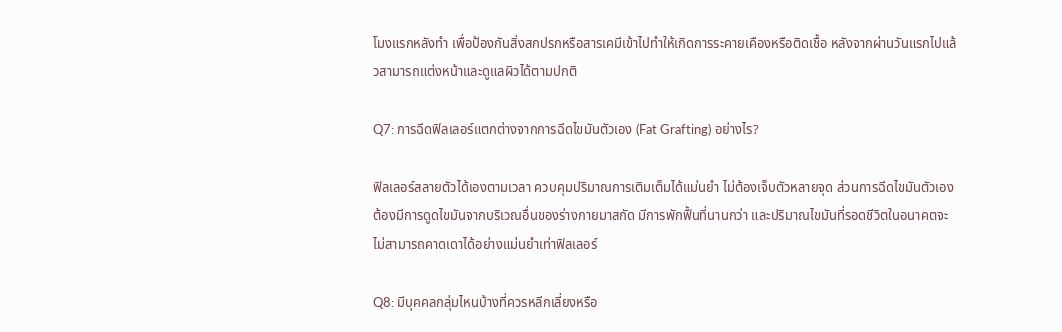โมงแรกหลังทำ เพื่อป้องกันสิ่งสกปรกหรือสารเคมีเข้าไปทำให้เกิดการระคายเคืองหรือติดเชื้อ หลังจากผ่านวันแรกไปแล้วสามารถแต่งหน้าและดูแลผิวได้ตามปกติ

Q7: การฉีดฟิลเลอร์แตกต่างจากการฉีดไขมันตัวเอง (Fat Grafting) อย่างไร?

ฟิลเลอร์สลายตัวได้เองตามเวลา ควบคุมปริมาณการเติมเต็มได้แม่นยำ ไม่ต้องเจ็บตัวหลายจุด ส่วนการฉีดไขมันตัวเองต้องมีการดูดไขมันจากบริเวณอื่นของร่างกายมาสกัด มีการพักฟื้นที่นานกว่า และปริมาณไขมันที่รอดชีวิตในอนาคตจะไม่สามารถคาดเดาได้อย่างแม่นยำเท่าฟิลเลอร์

Q8: มีบุคคลกลุ่มไหนบ้างที่ควรหลีกเลี่ยงหรือ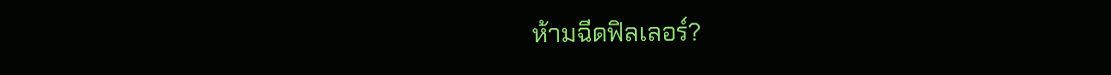ห้ามฉีดฟิลเลอร์?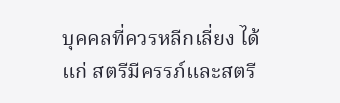บุคคลที่ควรหลีกเลี่ยง ได้แก่ สตรีมีครรภ์และสตรี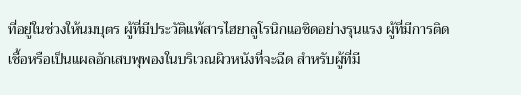ที่อยู่ในช่วงให้นมบุตร ผู้ที่มีประวัติแพ้สารไฮยาลูโรนิกแอซิดอย่างรุนแรง ผู้ที่มีการติดเชื้อหรือเป็นแผลอักเสบพุพองในบริเวณผิวหนังที่จะฉีด สำหรับผู้ที่มี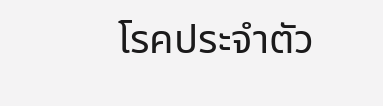โรคประจำตัว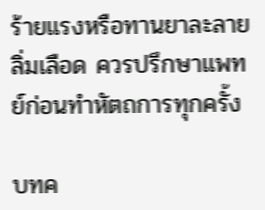ร้ายแรงหรือทานยาละลายลิ่มเลือด ควรปรึกษาแพทย์ก่อนทำหัตถการทุกครั้ง

บทค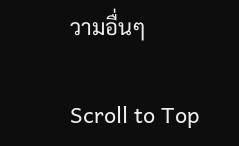วามอื่นๆ

Scroll to Top